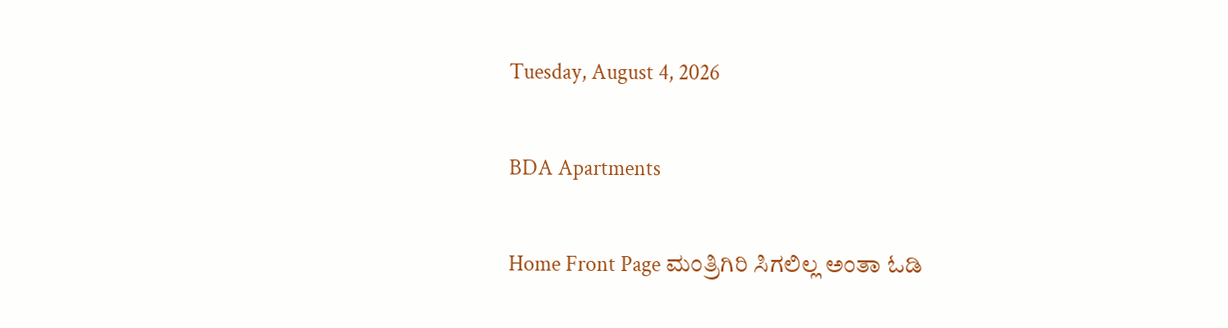Tuesday, August 4, 2026

BDA Apartments

Home Front Page ಮಂತ್ರಿಗಿರಿ ಸಿಗಲಿಲ್ಲ ಅಂತಾ ಓಡಿ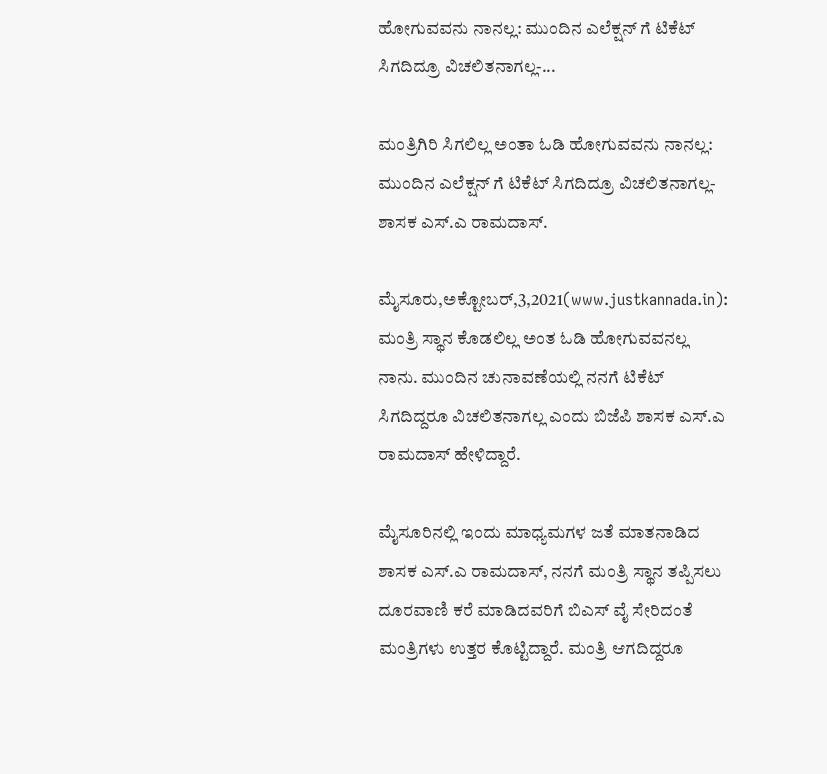ಹೋಗುವವನು ನಾನಲ್ಲ: ಮುಂದಿನ ಎಲೆಕ್ಷನ್ ಗೆ ಟಿಕೆಟ್ ಸಿಗದಿದ್ರೂ ವಿಚಲಿತನಾಗಲ್ಲ-...

ಮಂತ್ರಿಗಿರಿ ಸಿಗಲಿಲ್ಲ ಅಂತಾ ಓಡಿ ಹೋಗುವವನು ನಾನಲ್ಲ: ಮುಂದಿನ ಎಲೆಕ್ಷನ್ ಗೆ ಟಿಕೆಟ್ ಸಿಗದಿದ್ರೂ ವಿಚಲಿತನಾಗಲ್ಲ- ಶಾಸಕ ಎಸ್.ಎ ರಾಮದಾಸ್.

ಮೈಸೂರು,ಅಕ್ಟೋಬರ್,3,2021(www.justkannada.in):  ಮಂತ್ರಿ ಸ್ಥಾನ ಕೊಡಲಿಲ್ಲ ಅಂತ ಓಡಿ ಹೋಗುವವನಲ್ಲ ನಾನು. ಮುಂದಿನ ಚುನಾವಣೆಯಲ್ಲಿ‌ ನನಗೆ ಟಿಕೆಟ್ ಸಿಗದಿದ್ದರೂ ವಿಚಲಿತನಾಗಲ್ಲ ಎಂದು ಬಿಜೆಪಿ ಶಾಸಕ ಎಸ್.ಎ ರಾಮದಾಸ್ ಹೇಳಿದ್ದಾರೆ.

ಮೈಸೂರಿನಲ್ಲಿ ಇಂದು ಮಾಧ್ಯಮಗಳ ಜತೆ ಮಾತನಾಡಿದ ಶಾಸಕ ಎಸ್.ಎ ರಾಮದಾಸ್, ನನಗೆ ಮಂತ್ರಿ ಸ್ಥಾನ ತಪ್ಪಿಸಲು ದೂರವಾಣಿ ಕರೆ ಮಾಡಿದವರಿಗೆ ಬಿಎಸ್‌ ವೈ ಸೇರಿದಂತೆ ಮಂತ್ರಿಗಳು ಉತ್ತರ ಕೊಟ್ಟಿದ್ದಾರೆ. ಮಂತ್ರಿ ಆಗದಿದ್ದರೂ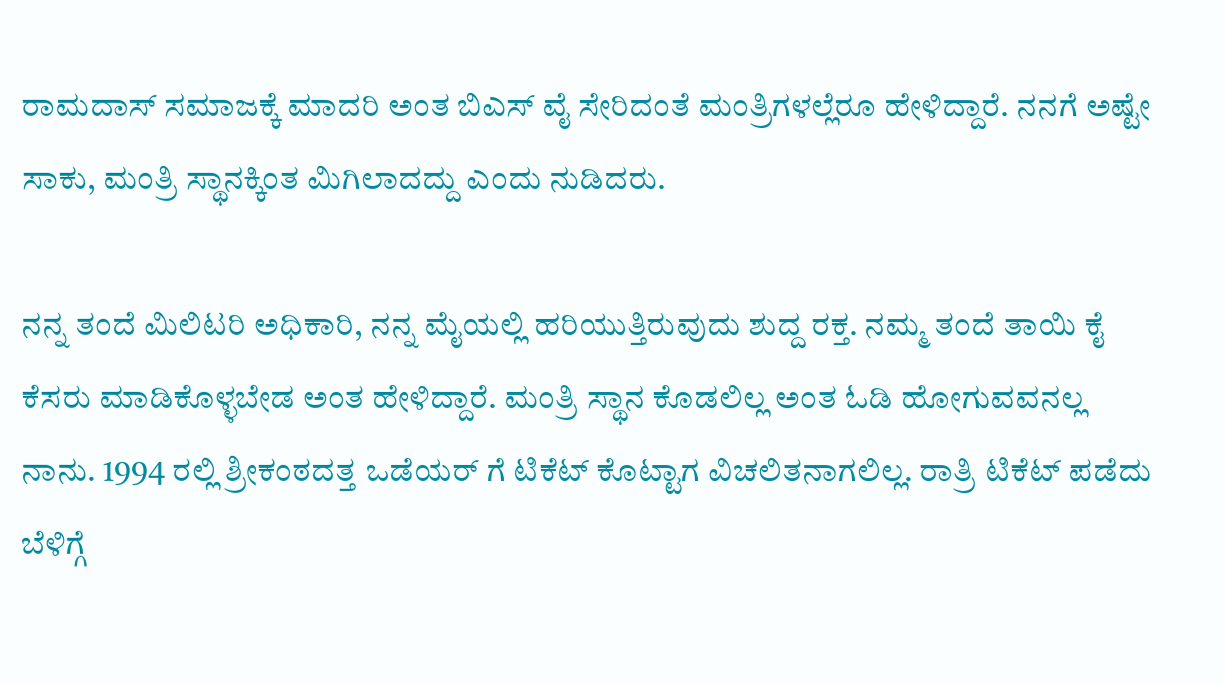ರಾಮದಾಸ್ ಸಮಾಜಕ್ಕೆ ಮಾದರಿ ಅಂತ ಬಿಎಸ್‌ ವೈ ಸೇರಿದಂತೆ ಮಂತ್ರಿಗಳಲ್ಲೆರೂ ಹೇಳಿದ್ದಾರೆ. ನನಗೆ ಅಷ್ಟೇ ಸಾಕು, ಮಂತ್ರಿ ಸ್ಥಾನಕ್ಕಿಂತ ಮಿಗಿಲಾದದ್ದು ಎಂದು ನುಡಿದರು.

ನನ್ನ ತಂದೆ‌ ಮಿಲಿಟರಿ ಅಧಿಕಾರಿ, ನನ್ನ ಮೈಯಲ್ಲಿ ಹರಿಯುತ್ತಿರುವುದು ಶುದ್ದ ರಕ್ತ. ನಮ್ಮ ತಂದೆ ತಾಯಿ ಕೈ ಕೆಸರು ಮಾಡಿಕೊಳ್ಳಬೇಡ ಅಂತ ಹೇಳಿದ್ದಾರೆ. ಮಂತ್ರಿ ಸ್ಥಾನ ಕೊಡಲಿಲ್ಲ ಅಂತ ಓಡಿ ಹೋಗುವವನಲ್ಲ ನಾನು. 1994 ರಲ್ಲಿ ಶ್ರೀಕಂಠದತ್ತ ಒಡೆಯರ್‌ ಗೆ ಟಿಕೆಟ್‌ ಕೊಟ್ಟಾಗ ವಿಚಲಿತನಾಗಲಿಲ್ಲ. ರಾತ್ರಿ ಟಿಕೆಟ್ ಪಡೆದು ಬೆಳಿಗ್ಗೆ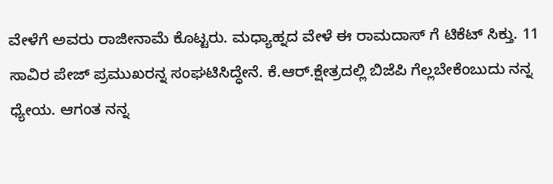ವೇಳೆಗೆ ಅವರು ರಾಜೀನಾಮೆ ಕೊಟ್ಟರು. ಮಧ್ಯಾಹ್ನದ ವೇಳೆ ಈ ರಾಮದಾಸ್‌ ಗೆ ಟಿಕೆಟ್ ಸಿಕ್ತು. 11 ಸಾವಿರ ಪೇಜ್ ಪ್ರಮುಖರನ್ನ ಸಂಘಟಿಸಿದ್ಧೇನೆ‌. ಕೆ.ಆರ್.ಕ್ಷೇತ್ರದಲ್ಲಿ ಬಿಜೆಪಿ ಗೆಲ್ಲಬೇಕೆಂಬುದು ನನ್ನ ಧ್ಯೇಯ. ಆಗಂತ ನನ್ನ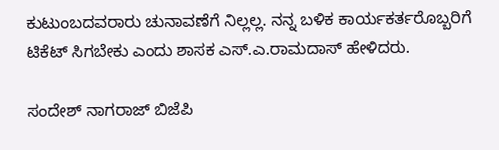ಕುಟುಂಬದವರಾರು ಚುನಾವಣೆಗೆ ನಿಲ್ಲಲ್ಲ‌. ನನ್ನ ಬಳಿಕ ‌ಕಾರ್ಯಕರ್ತರೊಬ್ಬರಿಗೆ ಟಿಕೆಟ್ ಸಿಗಬೇಕು ಎಂದು ಶಾಸಕ ಎಸ್.ಎ.ರಾಮದಾಸ್ ಹೇಳಿದರು.

ಸಂದೇಶ್‌ ನಾಗರಾಜ್‌ ಬಿಜೆಪಿ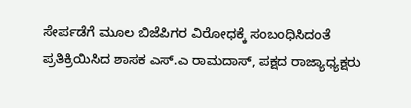ಸೇರ್ಪಡೆಗೆ ಮೂಲ ಬಿಜೆಪಿಗರ ವಿರೋಧಕ್ಕೆ ಸಂಬಂಧಿಸಿದಂತೆ ಪ್ರತಿಕ್ರಿಯಿಸಿದ ಶಾಸಕ ಎಸ್.ಎ ರಾಮದಾಸ್, ಪಕ್ಷದ ರಾಜ್ಯಾಧ್ಯಕ್ಷರು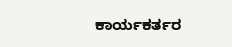ಕಾರ್ಯಕರ್ತರ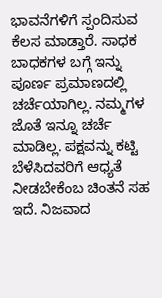ಭಾವನೆಗಳಿಗೆ ಸ್ಪಂದಿಸುವ ಕೆಲಸ ಮಾಡ್ತಾರೆ. ಸಾಧಕ ಬಾಧಕಗಳ ಬಗ್ಗೆ ಇನ್ನು ಪೂರ್ಣ ಪ್ರಮಾಣದಲ್ಲಿ ಚರ್ಚೆಯಾಗಿಲ್ಲ. ನಮ್ಮಗಳ ಜೊತೆ ಇನ್ನೂ ಚರ್ಚೆ ಮಾಡಿಲ್ಲ. ಪಕ್ಷವನ್ನು ಕಟ್ಟಿ ಬೆಳೆಸಿದವರಿಗೆ ಆಧ್ಯತೆ ನೀಡಬೇಕೆಂಬ ಚಿಂತನೆ ಸಹ ಇದೆ. ನಿಜವಾದ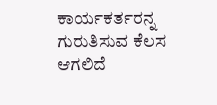ಕಾರ್ಯಕರ್ತರನ್ನ ಗುರುತಿಸುವ ಕೆಲಸ ಆಗಲಿದೆ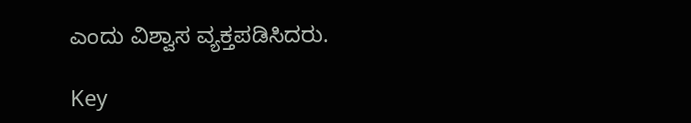ಎಂದು ವಿಶ್ವಾಸ ವ್ಯಕ್ತಪಡಿಸಿದರು.

Key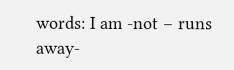words: I am -not – runs away-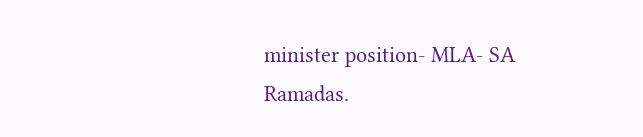minister position- MLA- SA Ramadas.